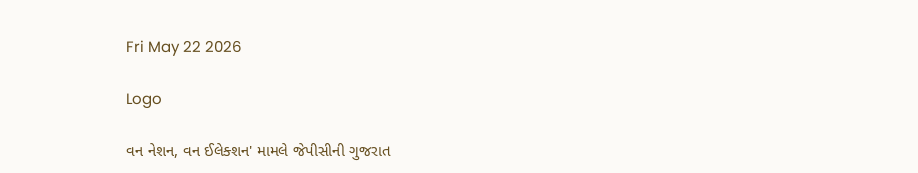Fri May 22 2026

Logo

વન નેશન, વન ઈલેક્શન' મામલે જેપીસીની ગુજરાત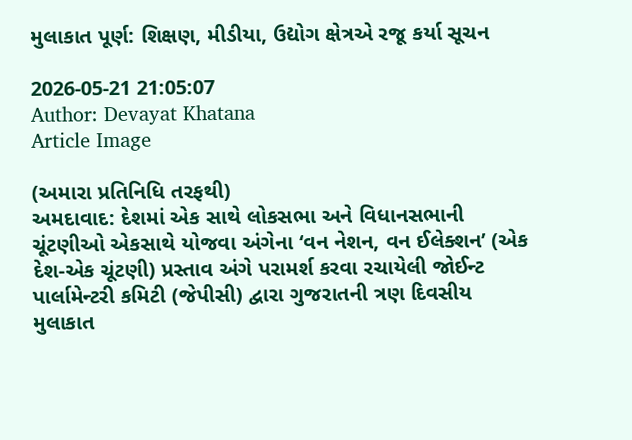મુલાકાત પૂર્ણ: શિક્ષણ, મીડીયા, ઉદ્યોગ ક્ષેત્રએ રજૂ કર્યા સૂચન

2026-05-21 21:05:07
Author: Devayat Khatana
Article Image

(અમારા પ્રતિનિધિ તરફથી)
અમદાવાદ: દેશમાં એક સાથે લોકસભા અને વિધાનસભાની ચૂંટણીઓ એકસાથે યોજવા અંગેના ‘વન નેશન, વન ઈલેક્શન’ (એક દેશ-એક ચૂંટણી) પ્રસ્તાવ અંગે પરામર્શ કરવા રચાયેલી જોઈન્ટ પાર્લામેન્ટરી કમિટી (જેપીસી) દ્વારા ગુજરાતની ત્રણ દિવસીય મુલાકાત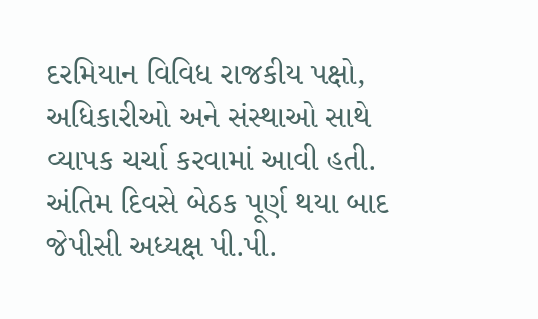દરમિયાન વિવિધ રાજકીય પક્ષો, અધિકારીઓ અને સંસ્થાઓ સાથે વ્યાપક ચર્ચા કરવામાં આવી હતી. અંતિમ દિવસે બેઠક પૂર્ણ થયા બાદ જેપીસી અધ્યક્ષ પી.પી.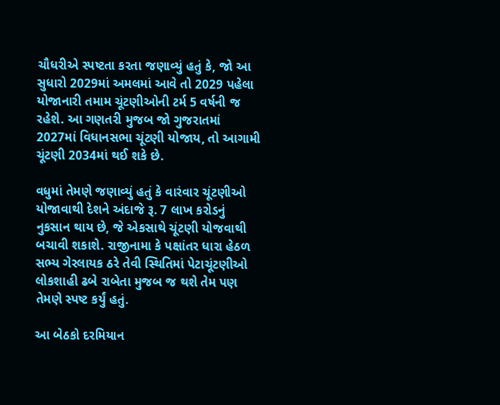ચૌધરીએ સ્પષ્ટતા કરતા જણાવ્યું હતું કે, જો આ સુધારો 2029માં અમલમાં આવે તો 2029 પહેલા યોજાનારી તમામ ચૂંટણીઓની ટર્મ 5 વર્ષની જ રહેશે. આ ગણતરી મુજબ જો ગુજરાતમાં 2027માં વિધાનસભા ચૂંટણી યોજાય, તો આગામી ચૂંટણી 2034માં થઈ શકે છે.

વધુમાં તેમણે જણાવ્યું હતું કે વારંવાર ચૂંટણીઓ યોજાવાથી દેશને અંદાજે રૂ. 7 લાખ કરોડનું નુકસાન થાય છે, જે એકસાથે ચૂંટણી યોજવાથી બચાવી શકાશે. રાજીનામા કે પક્ષાંતર ધારા હેઠળ સભ્ય ગેરલાયક ઠરે તેવી સ્થિતિમાં પેટાચૂંટણીઓ લોકશાહી ઢબે રાબેતા મુજબ જ થશે તેમ પણ તેમણે સ્પષ્ટ કર્યું હતું.

આ બેઠકો દરમિયાન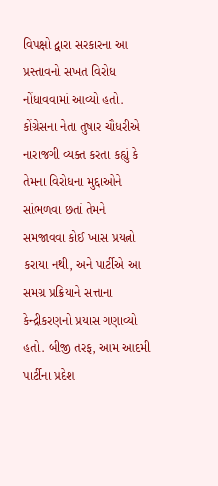વિપક્ષો દ્વારા સરકારના આ પ્રસ્તાવનો સખત વિરોધ નોંધાવવામાં આવ્યો હતો. કોંગ્રેસના નેતા તુષાર ચૌધરીએ નારાજગી વ્યક્ત કરતા કહ્યું કે તેમના વિરોધના મુદ્દાઓને સાંભળવા છતાં તેમને સમજાવવા કોઈ ખાસ પ્રયત્નો કરાયા નથી, અને પાર્ટીએ આ સમગ્ર પ્રક્રિયાને સત્તાના કેન્દ્રીકરણનો પ્રયાસ ગણાવ્યો હતો. બીજી તરફ, આમ આદમી પાર્ટીના પ્રદેશ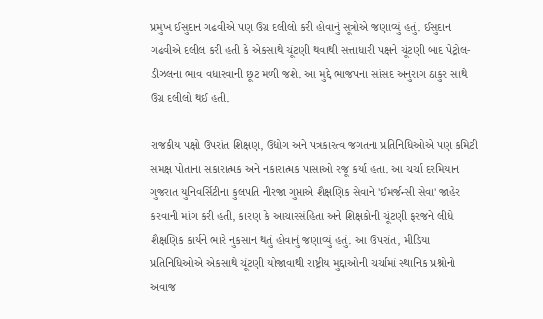પ્રમુખ ઈસુદાન ગઢવીએ પણ ઉગ્ર દલીલો કરી હોવાનું સૂત્રોએ જણાવ્યું હતું. ઈસુદાન ગઢવીએ દલીલ કરી હતી કે એકસાથે ચૂંટણી થવાથી સત્તાધારી પક્ષને ચૂંટણી બાદ પેટ્રોલ-ડીઝલના ભાવ વધારવાની છૂટ મળી જશે. આ મુદ્દે ભાજપના સાંસદ અનુરાગ ઠાકુર સાથે ઉગ્ર દલીલો થઈ હતી.

રાજકીય પક્ષો ઉપરાંત શિક્ષણ, ઉદ્યોગ અને પત્રકારત્વ જગતના પ્રતિનિધિઓએ પણ કમિટી સમક્ષ પોતાના સકારાત્મક અને નકારાત્મક પાસાઓ રજૂ કર્યા હતા. આ ચર્ચા દરમિયાન ગુજરાત યુનિવર્સિટીના કુલપતિ નીરજા ગુપ્તાએ શૈક્ષણિક સેવાને 'ઈમર્જન્સી સેવા' જાહેર કરવાની માંગ કરી હતી, કારણ કે આચારસંહિતા અને શિક્ષકોની ચૂંટણી ફરજને લીધે શૈક્ષણિક કાર્યને ભારે નુકસાન થતું હોવાનું જણાવ્યું હતું. આ ઉપરાંત, મીડિયા પ્રતિનિધિઓએ એકસાથે ચૂંટણી યોજાવાથી રાષ્ટ્રીય મુદ્દાઓની ચર્ચામાં સ્થાનિક પ્રશ્નોનો અવાજ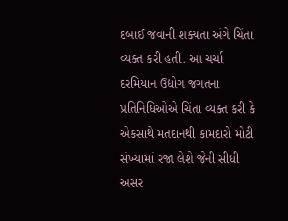દબાઈ જવાની શક્યતા અંગે ચિંતા વ્યક્ત કરી હતી. આ ચર્ચા દરમિયાન ઉદ્યોગ જગતના પ્રતિનિધિઓએ ચિંતા વ્યક્ત કરી કે એકસાથે મતદાનથી કામદારો મોટી સંખ્યામાં રજા લેશે જેની સીધી અસર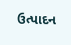ઉત્પાદન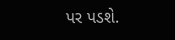પર પડશે.